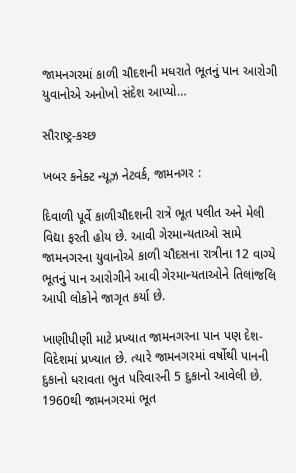જામનગરમાં કાળી ચૌદશની મધરાતે ભૂતનું પાન આરોગી યુવાનોએ અનોખો સંદેશ આપ્યો…

સૌરાષ્ટ્ર-કચ્છ

ખબર કનેક્ટ ન્યૂઝ નેટવર્ક, જામનગર :

દિવાળી પૂર્વે કાળીચૌદશની રાત્રે ભૂત પલીત અને મેલી વિદ્યા ફરતી હોય છે. આવી ગેરમાન્યતાઓ સામે જામનગરના યુવાનોએ કાળી ચૌદસના રાત્રીના 12 વાગ્યે ભૂતનું પાન આરોગીને આવી ગેરમાન્યતાઓને તિલાંજલિ આપી લોકોને જાગૃત કર્યા છે.

ખાણીપીણી માટે પ્રખ્યાત જામનગરના પાન પણ દેશ-વિદેશમાં પ્રખ્યાત છે. ત્યારે જામનગરમાં વર્ષોથી પાનની દુકાનો ધરાવતા ભુત પરિવારની 5 દુકાનો આવેલી છે. 1960થી જામનગરમાં ભૂત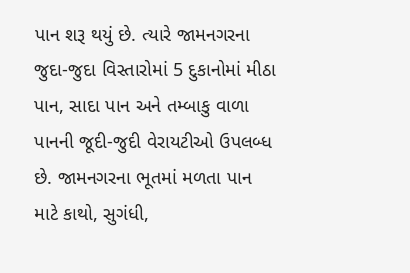પાન શરૂ થયું છે. ત્યારે જામનગરના જુદા-જુદા વિસ્તારોમાં 5 દુકાનોમાં મીઠા પાન, સાદા પાન અને તમ્બાકુ વાળા પાનની જૂદી-જુદી વેરાયટીઓ ઉપલબ્ધ છે. જામનગરના ભૂતમાં મળતા પાન માટે કાથો, સુગંધી,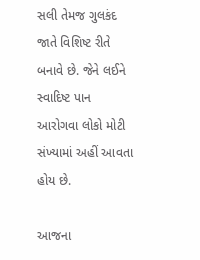સલી તેમજ ગુલકંદ જાતે વિશિષ્ટ રીતે બનાવે છે. જેને લઈને સ્વાદિષ્ટ પાન આરોગવા લોકો મોટી સંખ્યામાં અહીં આવતા હોય છે.

આજના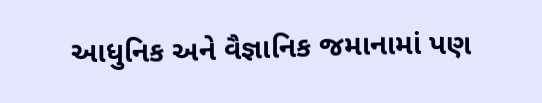આધુનિક અને વૈજ્ઞાનિક જમાનામાં પણ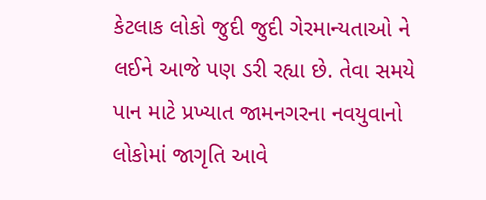કેટલાક લોકો જુદી જુદી ગેરમાન્યતાઓ ને લઈને આજે પણ ડરી રહ્યા છે. તેવા સમયે પાન માટે પ્રખ્યાત જામનગરના નવયુવાનો લોકોમાં જાગૃતિ આવે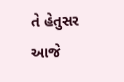તે હેતુસર આજે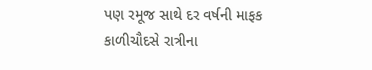પણ રમૂજ સાથે દર વર્ષની માફક કાળીચૌદસે રાત્રીના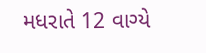મધરાતે 12 વાગ્યે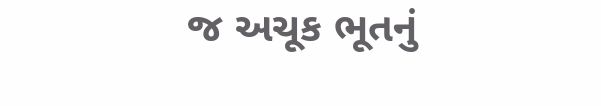જ અચૂક ભૂતનું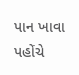પાન ખાવા પહોંચે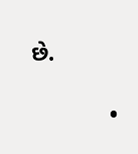છે.

            •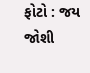ફોટો : જય જોશી